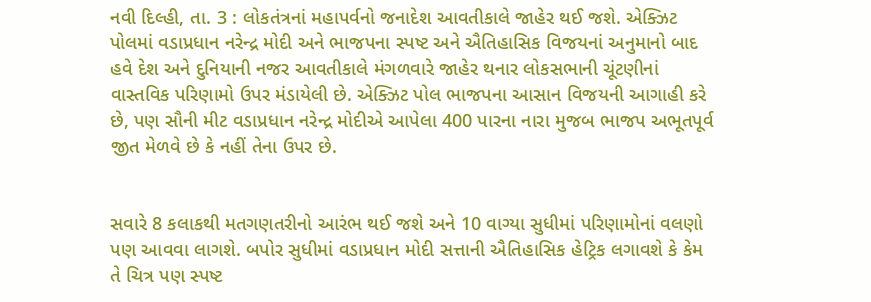નવી દિલ્હી, તા. 3 : લોકતંત્રનાં મહાપર્વનો જનાદેશ આવતીકાલે જાહેર થઈ જશે. એક્ઝિટ પોલમાં વડાપ્રધાન નરેન્દ્ર મોદી અને ભાજપના સ્પષ્ટ અને ઐતિહાસિક વિજયનાં અનુમાનો બાદ હવે દેશ અને દુનિયાની નજર આવતીકાલે મંગળવારે જાહેર થનાર લોકસભાની ચૂંટણીનાં વાસ્તવિક પરિણામો ઉપર મંડાયેલી છે. એક્ઝિટ પોલ ભાજપના આસાન વિજયની આગાહી કરે છે, પણ સૌની મીટ વડાપ્રધાન નરેન્દ્ર મોદીએ આપેલા 400 પારના નારા મુજબ ભાજપ અભૂતપૂર્વ જીત મેળવે છે કે નહીં તેના ઉપર છે.


સવારે 8 કલાકથી મતગણતરીનો આરંભ થઈ જશે અને 10 વાગ્યા સુધીમાં પરિણામોનાં વલણો પણ આવવા લાગશે. બપોર સુધીમાં વડાપ્રધાન મોદી સત્તાની ઐતિહાસિક હેટ્રિક લગાવશે કે કેમ તે ચિત્ર પણ સ્પષ્ટ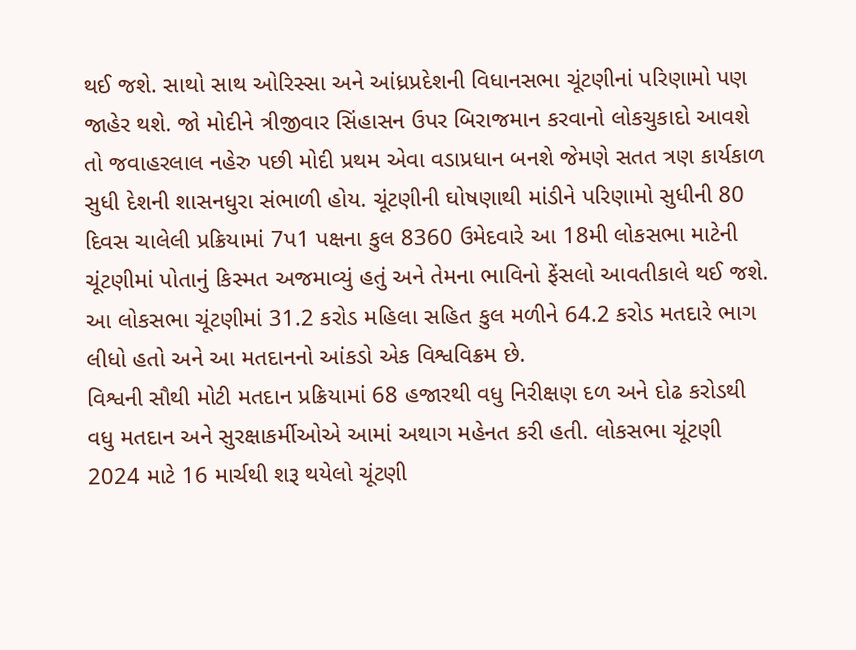થઈ જશે. સાથો સાથ ઓરિસ્સા અને આંધ્રપ્રદેશની વિધાનસભા ચૂંટણીનાં પરિણામો પણ જાહેર થશે. જો મોદીને ત્રીજીવાર સિંહાસન ઉપર બિરાજમાન કરવાનો લોકચુકાદો આવશે તો જવાહરલાલ નહેરુ પછી મોદી પ્રથમ એવા વડાપ્રધાન બનશે જેમણે સતત ત્રણ કાર્યકાળ સુધી દેશની શાસનધુરા સંભાળી હોય. ચૂંટણીની ઘોષણાથી માંડીને પરિણામો સુધીની 80 દિવસ ચાલેલી પ્રક્રિયામાં 7પ1 પક્ષના કુલ 8360 ઉમેદવારે આ 18મી લોકસભા માટેની ચૂંટણીમાં પોતાનું કિસ્મત અજમાવ્યું હતું અને તેમના ભાવિનો ફેંસલો આવતીકાલે થઈ જશે. આ લોકસભા ચૂંટણીમાં 31.2 કરોડ મહિલા સહિત કુલ મળીને 64.2 કરોડ મતદારે ભાગ લીધો હતો અને આ મતદાનનો આંકડો એક વિશ્વવિક્રમ છે.
વિશ્વની સૌથી મોટી મતદાન પ્રક્રિયામાં 68 હજારથી વધુ નિરીક્ષણ દળ અને દોઢ કરોડથી વધુ મતદાન અને સુરક્ષાકર્મીઓએ આમાં અથાગ મહેનત કરી હતી. લોકસભા ચૂંટણી 2024 માટે 16 માર્ચથી શરૂ થયેલો ચૂંટણી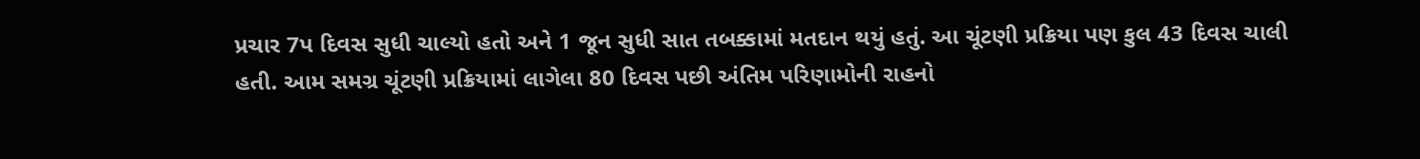પ્રચાર 7પ દિવસ સુધી ચાલ્યો હતો અને 1 જૂન સુધી સાત તબક્કામાં મતદાન થયું હતું. આ ચૂંટણી પ્રક્રિયા પણ કુલ 43 દિવસ ચાલી હતી. આમ સમગ્ર ચૂંટણી પ્રક્રિયામાં લાગેલા 80 દિવસ પછી અંતિમ પરિણામોની રાહનો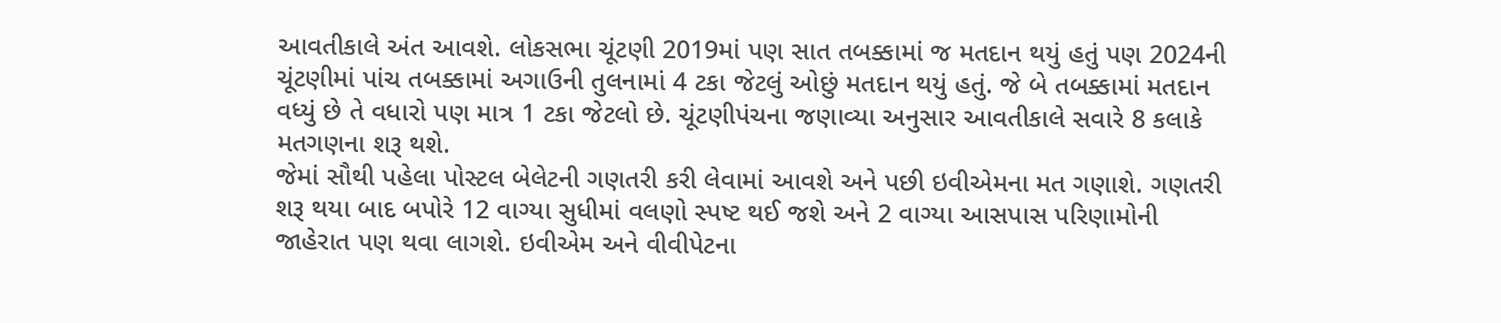આવતીકાલે અંત આવશે. લોકસભા ચૂંટણી 2019માં પણ સાત તબક્કામાં જ મતદાન થયું હતું પણ 2024ની ચૂંટણીમાં પાંચ તબક્કામાં અગાઉની તુલનામાં 4 ટકા જેટલું ઓછું મતદાન થયું હતું. જે બે તબક્કામાં મતદાન વધ્યું છે તે વધારો પણ માત્ર 1 ટકા જેટલો છે. ચૂંટણીપંચના જણાવ્યા અનુસાર આવતીકાલે સવારે 8 કલાકે મતગણના શરૂ થશે.
જેમાં સૌથી પહેલા પોસ્ટલ બેલેટની ગણતરી કરી લેવામાં આવશે અને પછી ઇવીએમના મત ગણાશે. ગણતરી શરૂ થયા બાદ બપોરે 12 વાગ્યા સુધીમાં વલણો સ્પષ્ટ થઈ જશે અને 2 વાગ્યા આસપાસ પરિણામોની જાહેરાત પણ થવા લાગશે. ઇવીએમ અને વીવીપેટના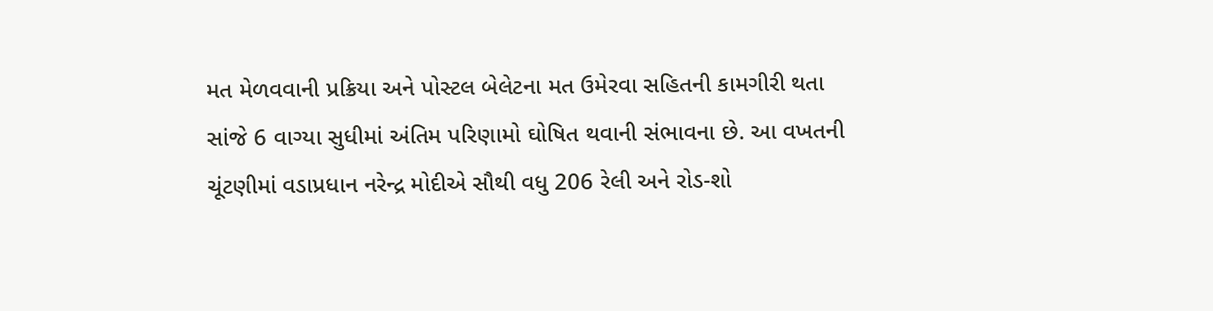મત મેળવવાની પ્રક્રિયા અને પોસ્ટલ બેલેટના મત ઉમેરવા સહિતની કામગીરી થતા સાંજે 6 વાગ્યા સુધીમાં અંતિમ પરિણામો ઘોષિત થવાની સંભાવના છે. આ વખતની ચૂંટણીમાં વડાપ્રધાન નરેન્દ્ર મોદીએ સૌથી વધુ 206 રેલી અને રોડ-શો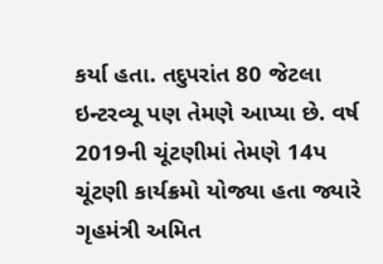કર્યા હતા. તદુપરાંત 80 જેટલા ઇન્ટરવ્યૂ પણ તેમણે આપ્યા છે. વર્ષ 2019ની ચૂંટણીમાં તેમણે 14પ ચૂંટણી કાર્યક્રમો યોજ્યા હતા જ્યારે ગૃહમંત્રી અમિત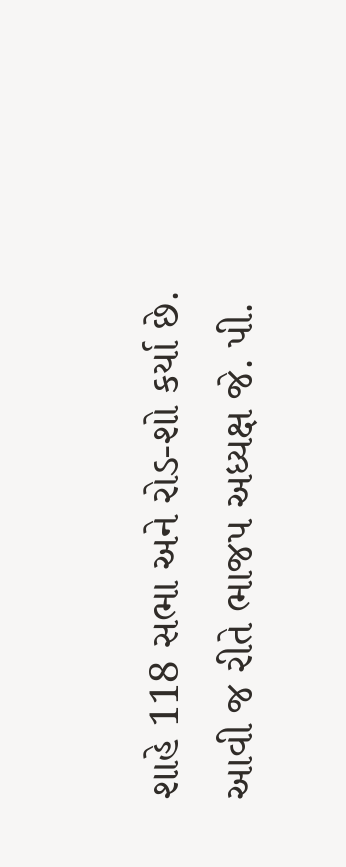શાહે 118 સભા અને રોડ-શો કર્યા છે. આવી જ રીતે ભાજપ અધ્યક્ષ જે. પી.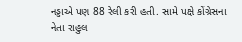નડ્ડાએ પણ 88 રેલી કરી હતી. સામે પક્ષે કોંગ્રેસના નેતા રાહુલ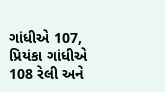ગાંધીએ 107, પ્રિયંકા ગાંધીએ 108 રેલી અને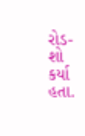રોડ-શો કર્યા હતા.